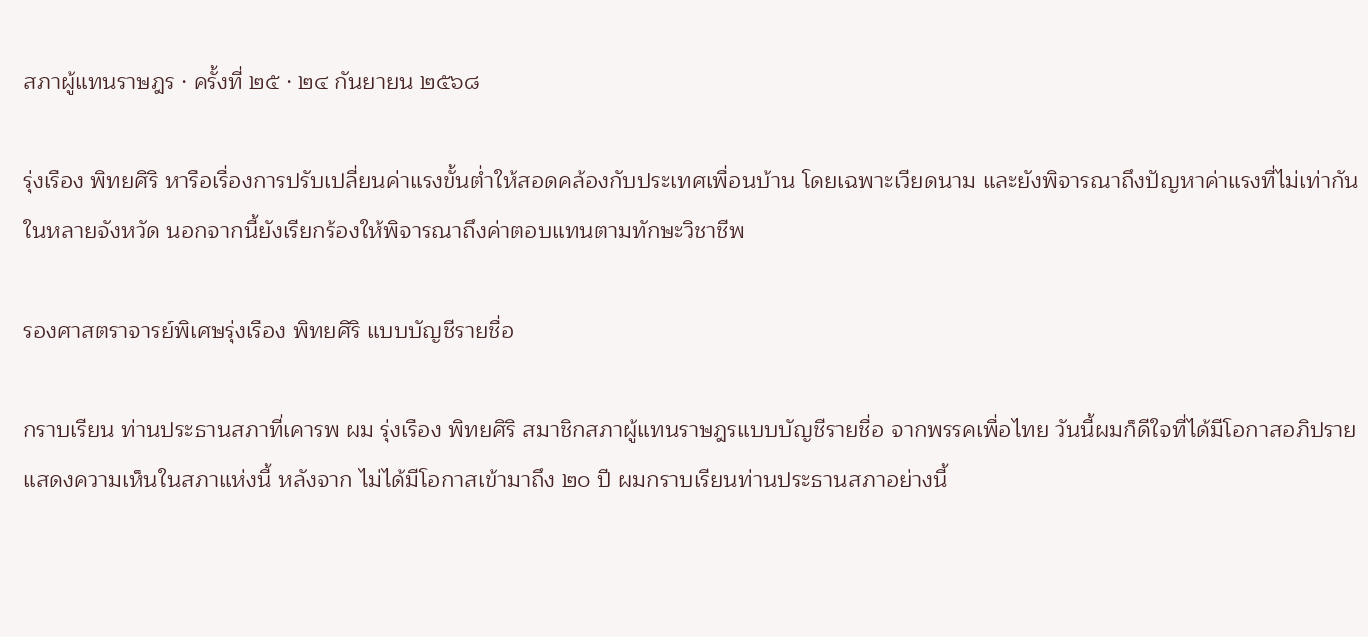สภาผู้แทนราษฎร · ครั้งที่ ๒๕ · ๒๔ กันยายน ๒๕๖๘

รุ่งเรือง พิทยศิริ หารือเรื่องการปรับเปลี่ยนค่าแรงขั้นต่ำให้สอดคล้องกับประเทศเพื่อนบ้าน โดยเฉพาะเวียดนาม และยังพิจารณาถึงปัญหาค่าแรงที่ไม่เท่ากันในหลายจังหวัด นอกจากนี้ยังเรียกร้องให้พิจารณาถึงค่าตอบแทนตามทักษะวิชาชีพ

รองศาสตราจารย์พิเศษรุ่งเรือง พิทยศิริ แบบบัญชีรายชื่อ

กราบเรียน ท่านประธานสภาที่เคารพ ผม รุ่งเรือง พิทยศิริ สมาชิกสภาผู้แทนราษฎรแบบบัญชีรายชื่อ จากพรรคเพื่อไทย วันนี้ผมก็ดีใจที่ได้มีโอกาสอภิปรายแสดงความเห็นในสภาแห่งนี้ หลังจาก ไม่ได้มีโอกาสเข้ามาถึง ๒๐ ปี ผมกราบเรียนท่านประธานสภาอย่างนี้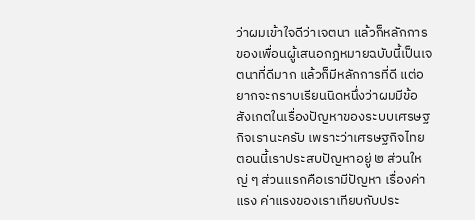ว่าผมเข้าใจดีว่าเจตนา แล้วก็หลักการของเพื่อนผู้เสนอกฎหมายฉบับนี้เป็นเจตนาที่ดีมาก แล้วก็มีหลักการที่ดี แต่อยากจะกราบเรียนนิดหนึ่งว่าผมมีข้อสังเกตในเรื่องปัญหาของระบบเศรษฐกิจเรานะครับ เพราะว่าเศรษฐกิจไทยตอนนี้เราประสบปัญหาอยู่ ๒ ส่วนใหญ่ ๆ ส่วนแรกคือเรามีปัญหา เรื่องค่าแรง ค่าแรงของเราเทียบกับประ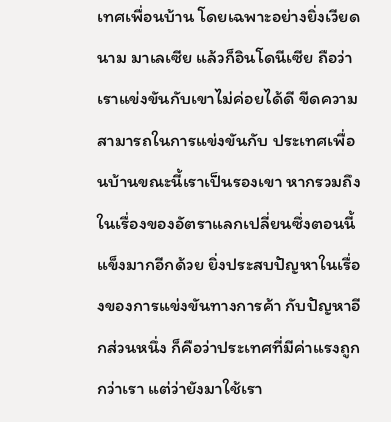เทศเพื่อนบ้าน โดยเฉพาะอย่างยิ่งเวียดนาม มาเลเซีย แล้วก็อินโดนีเซีย ถือว่าเราแข่งขันกับเขาไม่ค่อยได้ดี ขีดความสามารถในการแข่งขันกับ ประเทศเพื่อนบ้านขณะนี้เราเป็นรองเขา หากรวมถึงในเรื่องของอัตราแลกเปลี่ยนซึ่งตอนนี้ แข็งมากอีกด้วย ยิ่งประสบปัญหาในเรื่องของการแข่งขันทางการค้า กับปัญหาอีกส่วนหนึ่ง ก็คือว่าประเทศที่มีค่าแรงถูกกว่าเรา แต่ว่ายังมาใช้เรา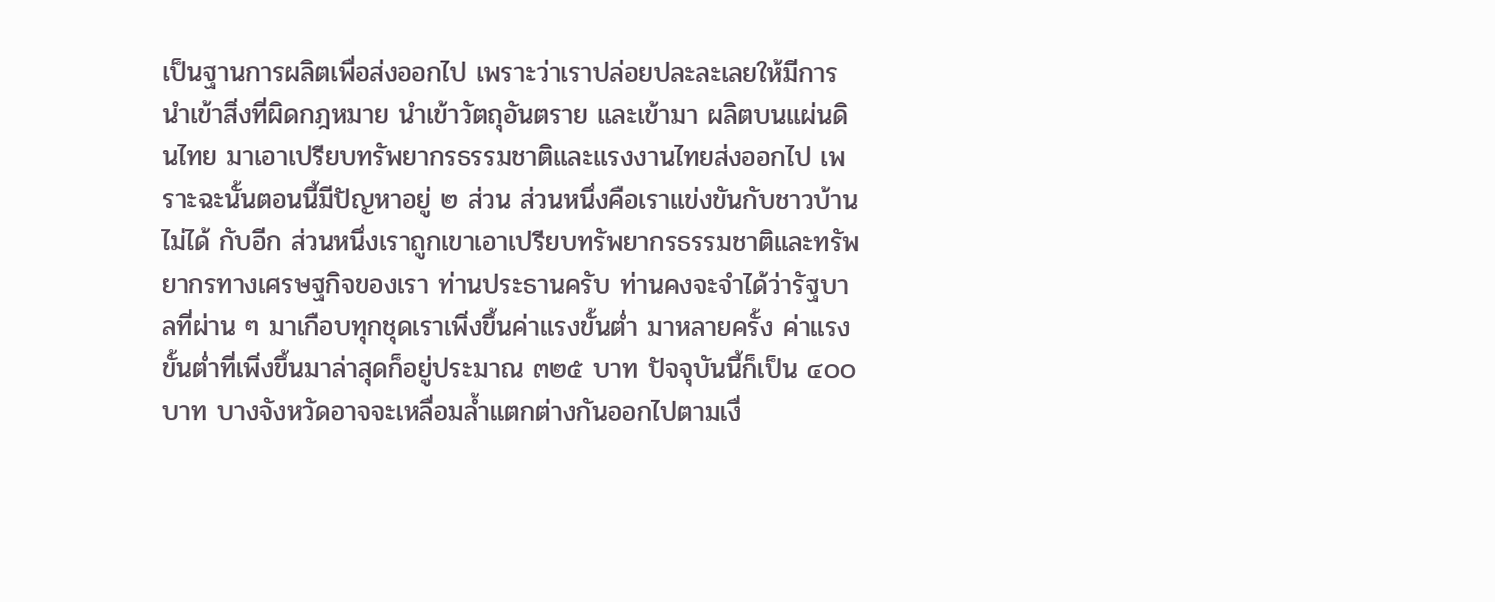เป็นฐานการผลิตเพื่อส่งออกไป เพราะว่าเราปล่อยปละละเลยให้มีการนำเข้าสิ่งที่ผิดกฎหมาย นำเข้าวัตถุอันตราย และเข้ามา ผลิตบนแผ่นดินไทย มาเอาเปรียบทรัพยากรธรรมชาติและแรงงานไทยส่งออกไป เพราะฉะนั้นตอนนี้มีปัญหาอยู่ ๒ ส่วน ส่วนหนึ่งคือเราแข่งขันกับชาวบ้านไม่ได้ กับอีก ส่วนหนึ่งเราถูกเขาเอาเปรียบทรัพยากรธรรมชาติและทรัพยากรทางเศรษฐกิจของเรา ท่านประธานครับ ท่านคงจะจำได้ว่ารัฐบาลที่ผ่าน ๆ มาเกือบทุกชุดเราเพิ่งขึ้นค่าแรงขั้นต่ำ มาหลายครั้ง ค่าแรงขั้นต่ำที่เพิ่งขึ้นมาล่าสุดก็อยู่ประมาณ ๓๒๕ บาท ปัจจุบันนี้ก็เป็น ๔๐๐ บาท บางจังหวัดอาจจะเหลื่อมล้ำแตกต่างกันออกไปตามเงื่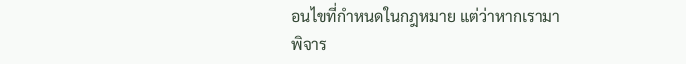อนไขที่กำหนดในกฎหมาย แต่ว่าหากเรามาพิจาร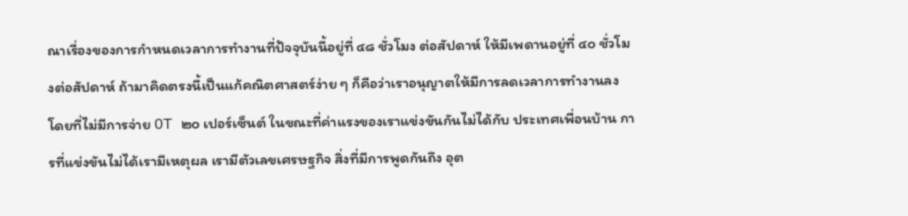ณาเรื่องของการกำหนดเวลาการทำงานที่ปัจจุบันนี้อยู่ที่ ๔๘ ชั่วโมง ต่อสัปดาห์ ให้มีเพดานอยู่ที่ ๔๐ ชั่วโมงต่อสัปดาห์ ถ้ามาคิดตรงนี้เป็นแก้คณิตศาสตร์ง่าย ๆ ก็คือว่าเราอนุญาตให้มีการลดเวลาการทำงานลง โดยที่ไม่มีการจ่าย OT ๒๐ เปอร์เซ็นต์ ในขณะที่ค่าแรงของเราแข่งขันกันไม่ได้กับ ประเทศเพื่อนบ้าน การที่แข่งขันไม่ได้เรามีเหตุผล เรามีตัวเลขเศรษฐกิจ สิ่งที่มีการพูดกันถึง อุต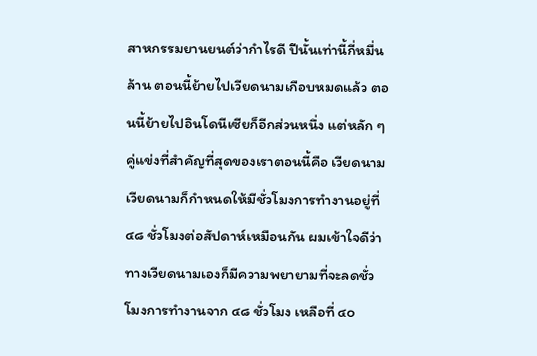สาหกรรมยานยนต์ว่ากำไรดี ปีนั้นเท่านี้กี่หมื่นล้าน ตอนนี้ย้ายไปเวียดนามเกือบหมดแล้ว ตอนนี้ย้ายไปอินโดนีเซียก็อีกส่วนหนึ่ง แต่หลัก ๆ คู่แข่งที่สำคัญที่สุดของเราตอนนี้คือ เวียดนาม เวียดนามก็กำหนดให้มีชั่วโมงการทำงานอยู่ที่ ๔๘ ชั่วโมงต่อสัปดาห์เหมือนกัน ผมเข้าใจดีว่าทางเวียดนามเองก็มีความพยายามที่จะลดชั่วโมงการทำงานจาก ๔๘ ชั่วโมง เหลือที่ ๔๐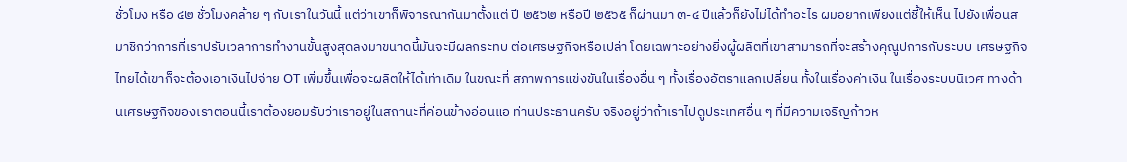ชั่วโมง หรือ ๔๒ ชั่วโมงคล้าย ๆ กับเราในวันนี้ แต่ว่าเขาก็พิจารณากันมาตั้งแต่ ปี ๒๕๖๒ หรือปี ๒๕๖๕ ก็ผ่านมา ๓-๔ ปีแล้วก็ยังไม่ได้ทำอะไร ผมอยากเพียงแต่ชี้ให้เห็น ไปยังเพื่อนสมาชิกว่าการที่เราปรับเวลาการทำงานขั้นสูงสุดลงมาขนาดนี้มันจะมีผลกระทบ ต่อเศรษฐกิจหรือเปล่า โดยเฉพาะอย่างยิ่งผู้ผลิตที่เขาสามารถที่จะสร้างคุณูปการกับระบบ เศรษฐกิจไทยได้เขาก็จะต้องเอาเงินไปจ่าย OT เพิ่มขึ้นเพื่อจะผลิตให้ได้เท่าเดิม ในขณะที่ สภาพการแข่งขันในเรื่องอื่น ๆ ทั้งเรื่องอัตราแลกเปลี่ยน ทั้งในเรื่องค่าเงิน ในเรื่องระบบนิเวศ ทางด้านเศรษฐกิจของเราตอนนี้เราต้องยอมรับว่าเราอยู่ในสถานะที่ค่อนข้างอ่อนแอ ท่านประธานครับ จริงอยู่ว่าถ้าเราไปดูประเทศอื่น ๆ ที่มีความเจริญก้าวห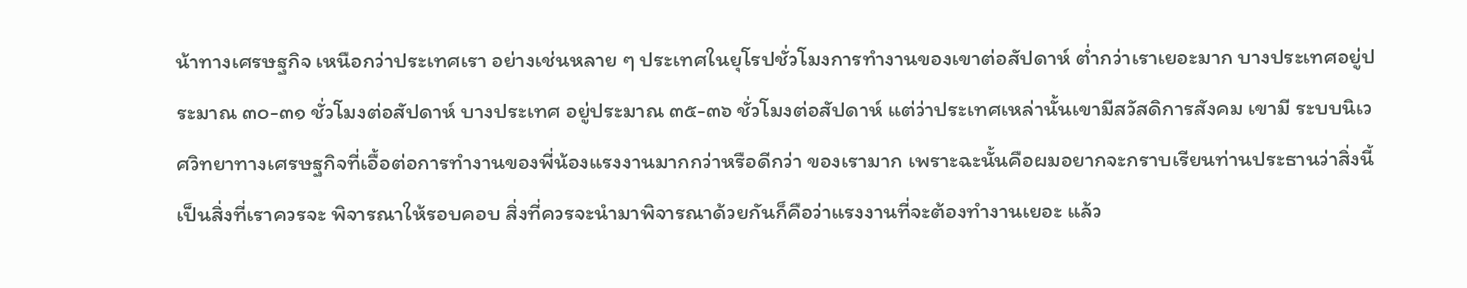น้าทางเศรษฐกิจ เหนือกว่าประเทศเรา อย่างเช่นหลาย ๆ ประเทศในยุโรปชั่วโมงการทำงานของเขาต่อสัปดาห์ ต่ำกว่าเราเยอะมาก บางประเทศอยู่ประมาณ ๓๐-๓๑ ชั่วโมงต่อสัปดาห์ บางประเทศ อยู่ประมาณ ๓๕-๓๖ ชั่วโมงต่อสัปดาห์ แต่ว่าประเทศเหล่านั้นเขามีสวัสดิการสังคม เขามี ระบบนิเวศวิทยาทางเศรษฐกิจที่เอื้อต่อการทำงานของพี่น้องแรงงานมากกว่าหรือดีกว่า ของเรามาก เพราะฉะนั้นคือผมอยากจะกราบเรียนท่านประธานว่าสิ่งนี้เป็นสิ่งที่เราควรจะ พิจารณาให้รอบคอบ สิ่งที่ควรจะนำมาพิจารณาด้วยกันก็คือว่าแรงงานที่จะต้องทำงานเยอะ แล้ว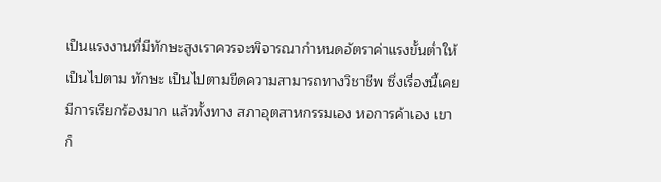เป็นแรงงานที่มีทักษะสูงเราควรจะพิจารณากำหนดอัตราค่าแรงขั้นต่ำให้เป็นไปตาม ทักษะ เป็นไปตามขีดความสามารถทางวิชาชีพ ซึ่งเรื่องนี้เคยมีการเรียกร้องมาก แล้วทั้งทาง สภาอุตสาหกรรมเอง หอการค้าเอง เขาก็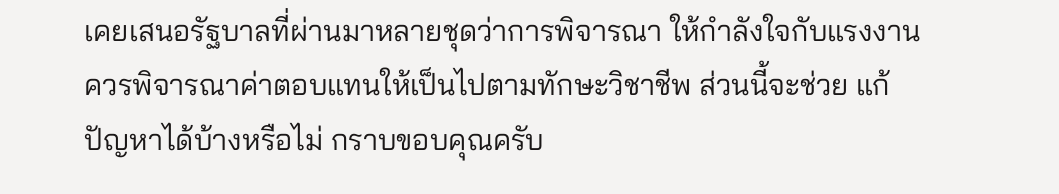เคยเสนอรัฐบาลที่ผ่านมาหลายชุดว่าการพิจารณา ให้กำลังใจกับแรงงานควรพิจารณาค่าตอบแทนให้เป็นไปตามทักษะวิชาชีพ ส่วนนี้จะช่วย แก้ปัญหาได้บ้างหรือไม่ กราบขอบคุณครับ